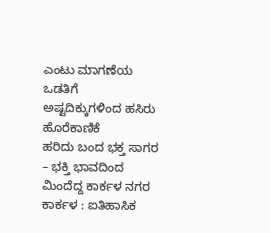ಎಂಟು ಮಾಗಣೆಯ ಒಡತಿಗೆ ಅಷ್ಟದಿಕ್ಕುಗಳಿಂದ ಹಸಿರು ಹೊರೆಕಾಣಿಕೆ
ಹರಿದು ಬಂದ ಭಕ್ತ ಸಾಗರ – ಭಕ್ತಿ ಭಾವದಿಂದ ಮಿಂದೆದ್ದ ಕಾರ್ಕಳ ನಗರ ಕಾರ್ಕಳ : ಐತಿಹಾಸಿಕ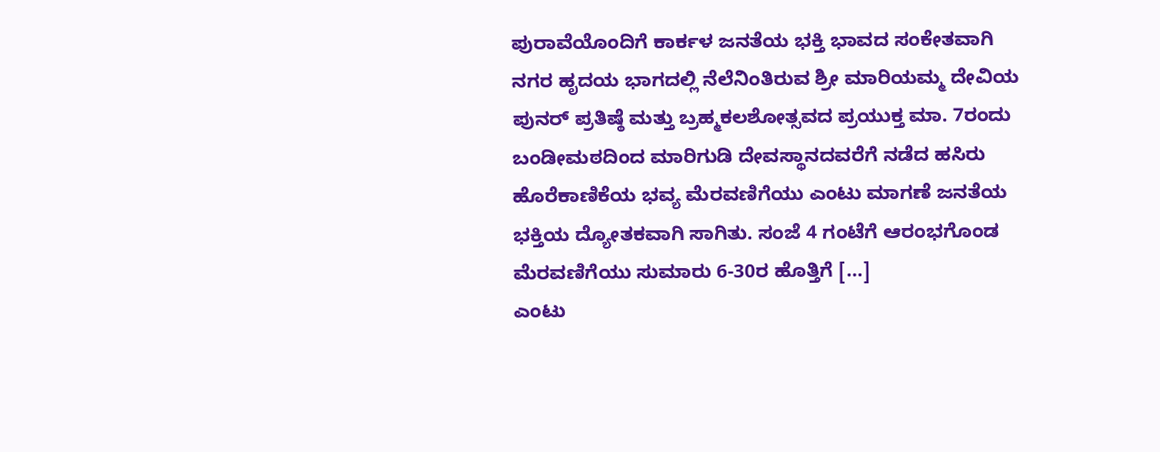ಪುರಾವೆಯೊಂದಿಗೆ ಕಾರ್ಕಳ ಜನತೆಯ ಭಕ್ತಿ ಭಾವದ ಸಂಕೇತವಾಗಿ ನಗರ ಹೃದಯ ಭಾಗದಲ್ಲಿ ನೆಲೆನಿಂತಿರುವ ಶ್ರೀ ಮಾರಿಯಮ್ಮ ದೇವಿಯ ಪುನರ್ ಪ್ರತಿಷ್ಠೆ ಮತ್ತು ಬ್ರಹ್ಮಕಲಶೋತ್ಸವದ ಪ್ರಯುಕ್ತ ಮಾ. 7ರಂದು ಬಂಡೀಮಠದಿಂದ ಮಾರಿಗುಡಿ ದೇವಸ್ಥಾನದವರೆಗೆ ನಡೆದ ಹಸಿರು ಹೊರೆಕಾಣಿಕೆಯ ಭವ್ಯ ಮೆರವಣಿಗೆಯು ಎಂಟು ಮಾಗಣೆ ಜನತೆಯ ಭಕ್ತಿಯ ದ್ಯೋತಕವಾಗಿ ಸಾಗಿತು. ಸಂಜೆ 4 ಗಂಟೆಗೆ ಆರಂಭಗೊಂಡ ಮೆರವಣಿಗೆಯು ಸುಮಾರು 6-30ರ ಹೊತ್ತಿಗೆ […]
ಎಂಟು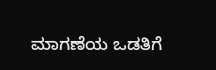ಮಾಗಣೆಯ ಒಡತಿಗೆ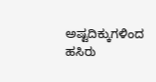ಅಷ್ಟದಿಕ್ಕುಗಳಿಂದ ಹಸಿರು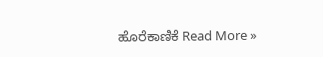ಹೊರೆಕಾಣಿಕೆ Read More »